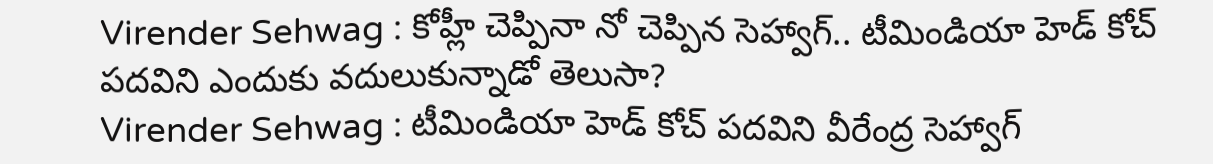Virender Sehwag : కోహ్లీ చెప్పినా నో చెప్పిన సెహ్వాగ్.. టీమిండియా హెడ్ కోచ్ పదవిని ఎందుకు వదులుకున్నాడో తెలుసా?
Virender Sehwag : టీమిండియా హెడ్ కోచ్ పదవిని వీరేంద్ర సెహ్వాగ్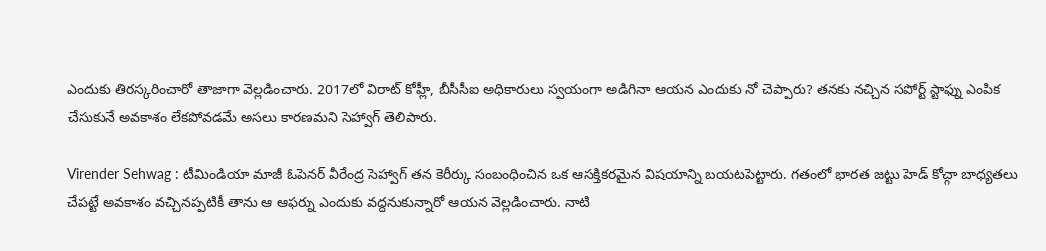ఎందుకు తిరస్కరించారో తాజాగా వెల్లడించారు. 2017లో విరాట్ కోహ్లీ, బీసీసీఐ అధికారులు స్వయంగా అడిగినా ఆయన ఎందుకు నో చెప్పారు? తనకు నచ్చిన సపోర్ట్ స్టాఫ్ను ఎంపిక చేసుకునే అవకాశం లేకపోవడమే అసలు కారణమని సెహ్వాగ్ తెలిపారు.

Virender Sehwag : టీమిండియా మాజీ ఓపెనర్ వీరేంద్ర సెహ్వాగ్ తన కెరీర్కు సంబంధించిన ఒక ఆసక్తికరమైన విషయాన్ని బయటపెట్టారు. గతంలో భారత జట్టు హెడ్ కోచ్గా బాధ్యతలు చేపట్టే అవకాశం వచ్చినప్పటికీ తాను ఆ ఆఫర్ను ఎందుకు వద్దనుకున్నారో ఆయన వెల్లడించారు. నాటి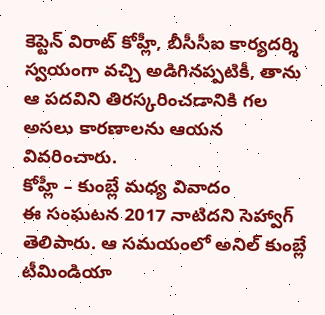కెప్టెన్ విరాట్ కోహ్లీ, బీసీసీఐ కార్యదర్శి స్వయంగా వచ్చి అడిగినప్పటికీ, తాను ఆ పదవిని తిరస్కరించడానికి గల అసలు కారణాలను ఆయన వివరించారు.
కోహ్లీ – కుంబ్లే మధ్య వివాదం
ఈ సంఘటన 2017 నాటిదని సెహ్వాగ్ తెలిపారు. ఆ సమయంలో అనిల్ కుంబ్లే టీమిండియా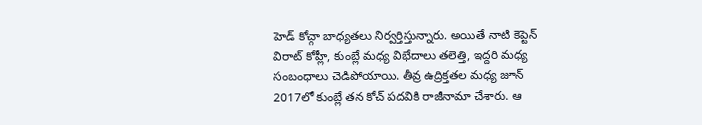హెడ్ కోచ్గా బాధ్యతలు నిర్వర్తిస్తున్నారు. అయితే నాటి కెప్టెన్ విరాట్ కోహ్లీ, కుంబ్లే మధ్య విభేదాలు తలెత్తి, ఇద్దరి మధ్య సంబంధాలు చెడిపోయాయి. తీవ్ర ఉద్రిక్తతల మధ్య జూన్ 2017లో కుంబ్లే తన కోచ్ పదవికి రాజీనామా చేశారు. ఆ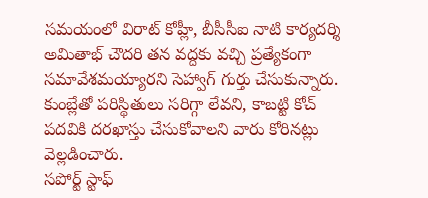సమయంలో విరాట్ కోహ్లీ, బీసీసీఐ నాటి కార్యదర్శి అమితాభ్ చౌదరి తన వద్దకు వచ్చి ప్రత్యేకంగా సమావేశమయ్యారని సెహ్వాగ్ గుర్తు చేసుకున్నారు. కుంబ్లేతో పరిస్థితులు సరిగ్గా లేవని, కాబట్టి కోచ్ పదవికి దరఖాస్తు చేసుకోవాలని వారు కోరినట్లు వెల్లడించారు.
సపోర్ట్ స్టాఫ్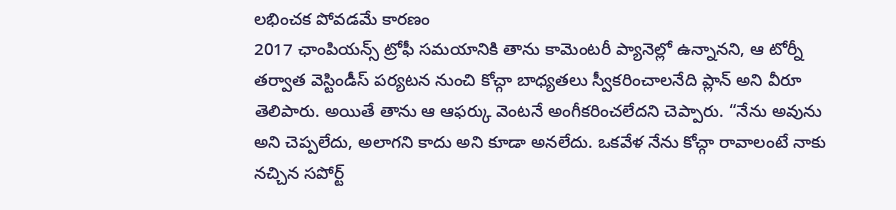లభించక పోవడమే కారణం
2017 ఛాంపియన్స్ ట్రోఫీ సమయానికి తాను కామెంటరీ ప్యానెల్లో ఉన్నానని, ఆ టోర్నీ తర్వాత వెస్టిండీస్ పర్యటన నుంచి కోచ్గా బాధ్యతలు స్వీకరించాలనేది ప్లాన్ అని వీరూ తెలిపారు. అయితే తాను ఆ ఆఫర్కు వెంటనే అంగీకరించలేదని చెప్పారు. “నేను అవును అని చెప్పలేదు, అలాగని కాదు అని కూడా అనలేదు. ఒకవేళ నేను కోచ్గా రావాలంటే నాకు నచ్చిన సపోర్ట్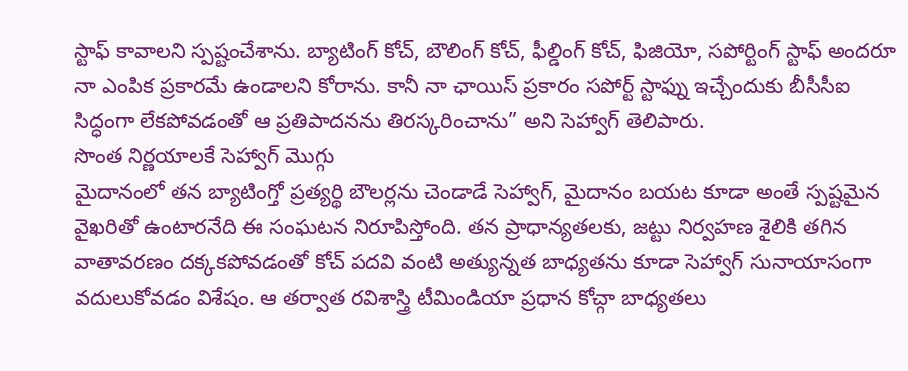స్టాఫ్ కావాలని స్పష్టంచేశాను. బ్యాటింగ్ కోచ్, బౌలింగ్ కోచ్, ఫీల్డింగ్ కోచ్, ఫిజియో, సపోర్టింగ్ స్టాఫ్ అందరూ నా ఎంపిక ప్రకారమే ఉండాలని కోరాను. కానీ నా ఛాయిస్ ప్రకారం సపోర్ట్ స్టాఫ్ను ఇచ్చేందుకు బీసీసీఐ సిద్ధంగా లేకపోవడంతో ఆ ప్రతిపాదనను తిరస్కరించాను” అని సెహ్వాగ్ తెలిపారు.
సొంత నిర్ణయాలకే సెహ్వాగ్ మొగ్గు
మైదానంలో తన బ్యాటింగ్తో ప్రత్యర్థి బౌలర్లను చెండాడే సెహ్వాగ్, మైదానం బయట కూడా అంతే స్పష్టమైన వైఖరితో ఉంటారనేది ఈ సంఘటన నిరూపిస్తోంది. తన ప్రాధాన్యతలకు, జట్టు నిర్వహణ శైలికి తగిన వాతావరణం దక్కకపోవడంతో కోచ్ పదవి వంటి అత్యున్నత బాధ్యతను కూడా సెహ్వాగ్ సునాయాసంగా వదులుకోవడం విశేషం. ఆ తర్వాత రవిశాస్త్రి టీమిండియా ప్రధాన కోచ్గా బాధ్యతలు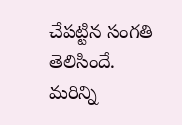చేపట్టిన సంగతి తెలిసిందే.
మరిన్ని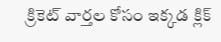క్రికెట్ వార్తల కోసం ఇక్కడ క్లిక్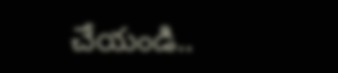చేయండి..